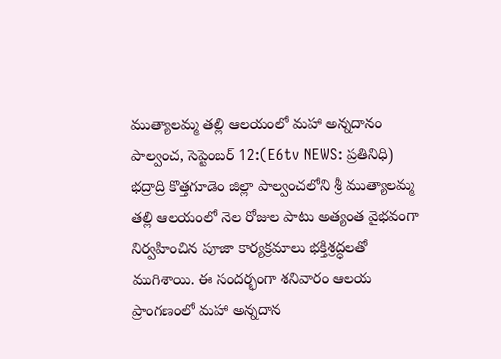ముత్యాలమ్మ తల్లి ఆలయంలో మహా అన్నదానం
పాల్వంచ, సెప్టెంబర్ 12:(E6tv NEWS: ప్రతినిధి) భద్రాద్రి కొత్తగూడెం జిల్లా పాల్వంచలోని శ్రీ ముత్యాలమ్మ తల్లి ఆలయంలో నెల రోజుల పాటు అత్యంత వైభవంగా నిర్వహించిన పూజా కార్యక్రమాలు భక్తిశ్రద్ధలతో ముగిశాయి. ఈ సందర్భంగా శనివారం ఆలయ ప్రాంగణంలో మహా అన్నదాన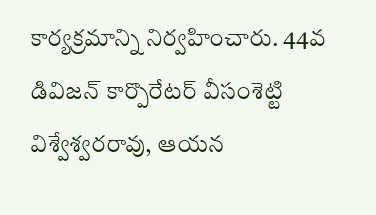కార్యక్రమాన్ని నిర్వహించారు. 44వ డివిజన్ కార్పొరేటర్ వీసంశెట్టి విశ్వేశ్వరరావు, ఆయన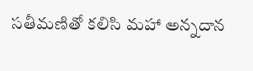సతీమణితో కలిసి మహా అన్నదాన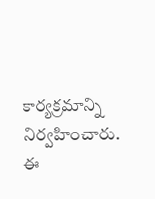కార్యక్రమాన్ని నిర్వహించారు. ఈ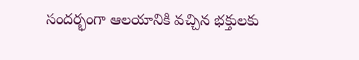సందర్భంగా ఆలయానికి వచ్చిన భక్తులకు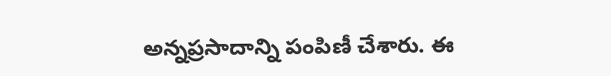అన్నప్రసాదాన్ని పంపిణీ చేశారు. ఈ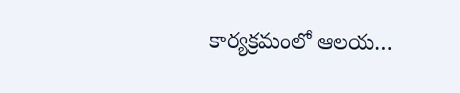కార్యక్రమంలో ఆలయ…